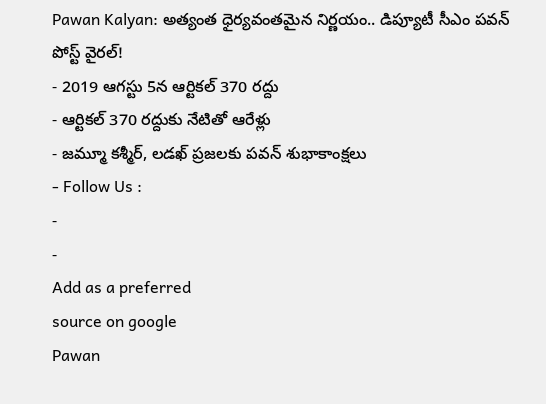Pawan Kalyan: అత్యంత ధైర్యవంతమైన నిర్ణయం.. డిప్యూటీ సీఎం పవన్ పోస్ట్ వైరల్!
- 2019 ఆగస్టు 5న ఆర్టికల్ 370 రద్దు
- ఆర్టికల్ 370 రద్దుకు నేటితో ఆరేళ్లు
- జమ్మూ కశ్మీర్, లడఖ్ ప్రజలకు పవన్ శుభాకాంక్షలు
- Follow Us :
-
-
Add as a preferred
source on google
Pawan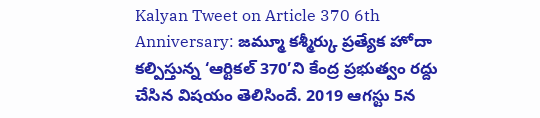Kalyan Tweet on Article 370 6th Anniversary: జమ్మూ కశ్మీర్కు ప్రత్యేక హోదా కల్పిస్తున్న ‘ఆర్టికల్ 370’ని కేంద్ర ప్రభుత్వం రద్దు చేసిన విషయం తెలిసిందే. 2019 ఆగస్టు 5న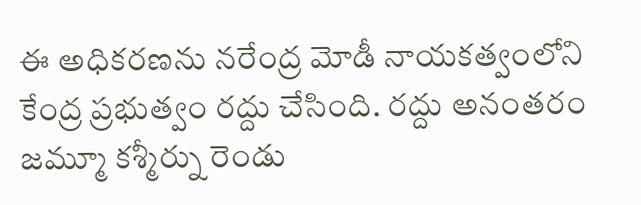ఈ అధికరణను నరేంద్ర మోడీ నాయకత్వంలోని కేంద్ర ప్రభుత్వం రద్దు చేసింది. రద్దు అనంతరం జమ్మూ కశ్మీర్ను రెండు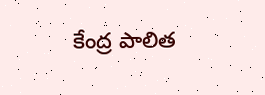కేంద్ర పాలిత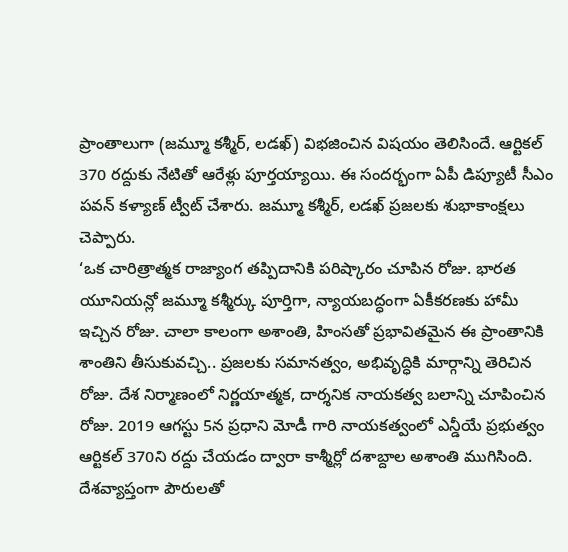ప్రాంతాలుగా (జమ్మూ కశ్మీర్, లడఖ్) విభజించిన విషయం తెలిసిందే. ఆర్టికల్ 370 రద్దుకు నేటితో ఆరేళ్లు పూర్తయ్యాయి. ఈ సందర్భంగా ఏపీ డిప్యూటీ సీఎం పవన్ కళ్యాణ్ ట్వీట్ చేశారు. జమ్మూ కశ్మీర్, లడఖ్ ప్రజలకు శుభాకాంక్షలు చెప్పారు.
‘ఒక చారిత్రాత్మక రాజ్యాంగ తప్పిదానికి పరిష్కారం చూపిన రోజు. భారత యూనియన్లో జమ్మూ కశ్మీర్కు పూర్తిగా, న్యాయబద్ధంగా ఏకీకరణకు హామీ ఇచ్చిన రోజు. చాలా కాలంగా అశాంతి, హింసతో ప్రభావితమైన ఈ ప్రాంతానికి శాంతిని తీసుకువచ్చి.. ప్రజలకు సమానత్వం, అభివృద్ధికి మార్గాన్ని తెరిచిన రోజు. దేశ నిర్మాణంలో నిర్ణయాత్మక, దార్శనిక నాయకత్వ బలాన్ని చూపించిన రోజు. 2019 ఆగస్టు 5న ప్రధాని మోడీ గారి నాయకత్వంలో ఎన్డీయే ప్రభుత్వం ఆర్టికల్ 370ని రద్దు చేయడం ద్వారా కాశ్మీర్లో దశాబ్దాల అశాంతి ముగిసింది. దేశవ్యాప్తంగా పౌరులతో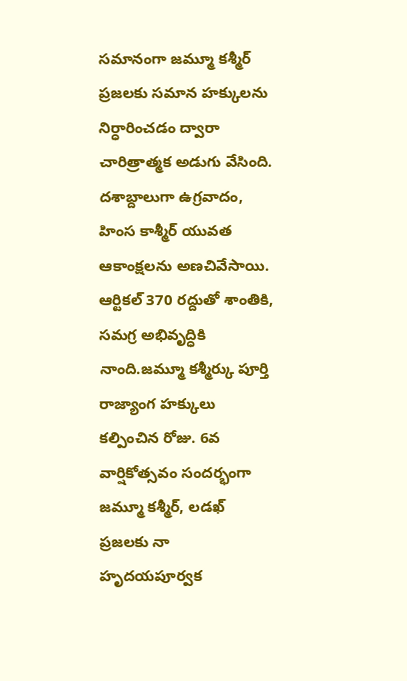సమానంగా జమ్మూ కశ్మీర్ ప్రజలకు సమాన హక్కులను నిర్ధారించడం ద్వారా చారిత్రాత్మక అడుగు వేసింది. దశాబ్దాలుగా ఉగ్రవాదం, హింస కాశ్మీర్ యువత ఆకాంక్షలను అణచివేసాయి. ఆర్టికల్ 370 రద్దుతో శాంతికి, సమగ్ర అభివృద్ధికి నాంది.జమ్మూ కశ్మీర్కు పూర్తి రాజ్యాంగ హక్కులు కల్పించిన రోజు. 6వ వార్షికోత్సవం సందర్భంగా జమ్మూ కశ్మీర్, లడఖ్ ప్రజలకు నా హృదయపూర్వక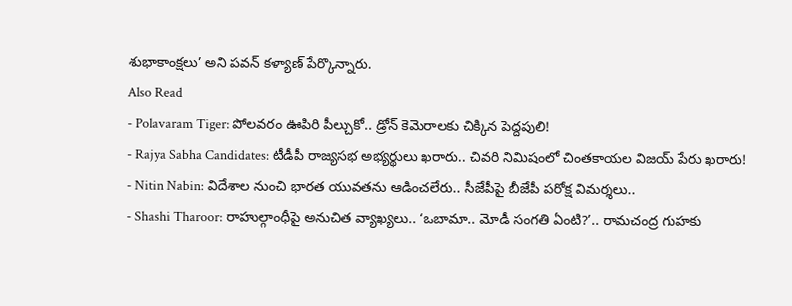శుభాకాంక్షలు’ అని పవన్ కళ్యాణ్ పేర్కొన్నారు.
Also Read
- Polavaram Tiger: పోలవరం ఊపిరి పీల్చుకో.. డ్రోన్ కెమెరాలకు చిక్కిన పెద్దపులి!
- Rajya Sabha Candidates: టీడీపీ రాజ్యసభ అభ్యర్థులు ఖరారు.. చివరి నిమిషంలో చింతకాయల విజయ్ పేరు ఖరారు!
- Nitin Nabin: విదేశాల నుంచి భారత యువతను ఆడించలేరు.. సీజేపీపై బీజేపీ పరోక్ష విమర్శలు..
- Shashi Tharoor: రాహుల్గాంధీపై అనుచిత వ్యాఖ్యలు.. ‘ఒబామా.. మోడీ సంగతి ఏంటి?’.. రామచంద్ర గుహకు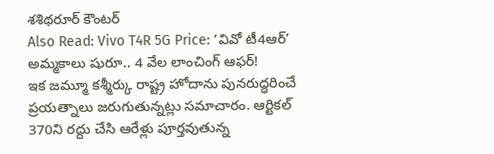శశిథరూర్ కౌంటర్
Also Read: Vivo T4R 5G Price: ‘వివో టీ4ఆర్’ అమ్మకాలు షురూ.. 4 వేల లాంచింగ్ ఆఫర్!
ఇక జమ్మూ కశ్మీర్కు రాష్ట్ర హోదాను పునరుద్ధరించే ప్రయత్నాలు జరుగుతున్నట్లు సమాచారం. ఆర్టికల్ 370ని రద్దు చేసి ఆరేళ్లు పూర్తవుతున్న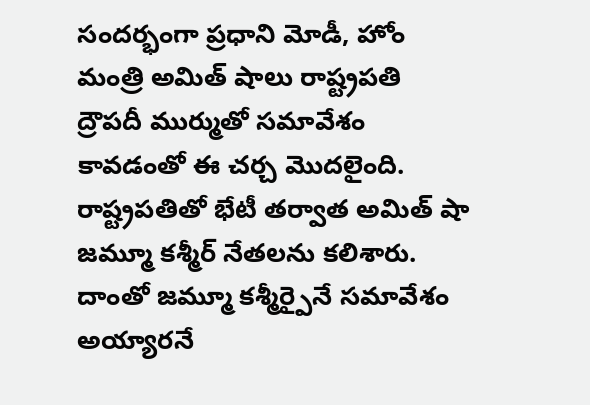సందర్భంగా ప్రధాని మోడీ, హోం మంత్రి అమిత్ షాలు రాష్ట్రపతి ద్రౌపదీ ముర్ముతో సమావేశం కావడంతో ఈ చర్చ మొదలైంది. రాష్ట్రపతితో భేటీ తర్వాత అమిత్ షా జమ్మూ కశ్మీర్ నేతలను కలిశారు. దాంతో జమ్మూ కశ్మీర్పైనే సమావేశం అయ్యారనే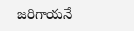జరిగాయనే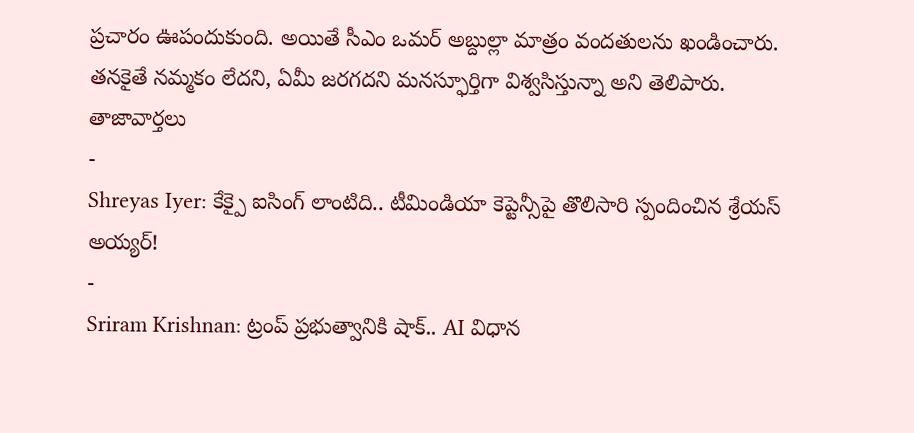ప్రచారం ఊపందుకుంది. అయితే సీఎం ఒమర్ అబ్దుల్లా మాత్రం వందతులను ఖండించారు. తనకైతే నమ్మకం లేదని, ఏమీ జరగదని మనస్ఫూర్తిగా విశ్వసిస్తున్నా అని తెలిపారు.
తాజావార్తలు
-
Shreyas Iyer: కేక్పై ఐసింగ్ లాంటిది.. టీమిండియా కెప్టెన్సీపై తొలిసారి స్పందించిన శ్రేయస్ అయ్యర్!
-
Sriram Krishnan: ట్రంప్ ప్రభుత్వానికి షాక్.. AI విధాన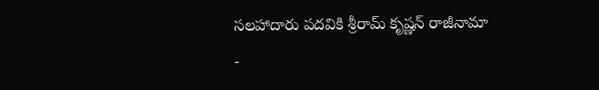సలహాదారు పదవికి శ్రీరామ్ కృష్ణన్ రాజీనామా
-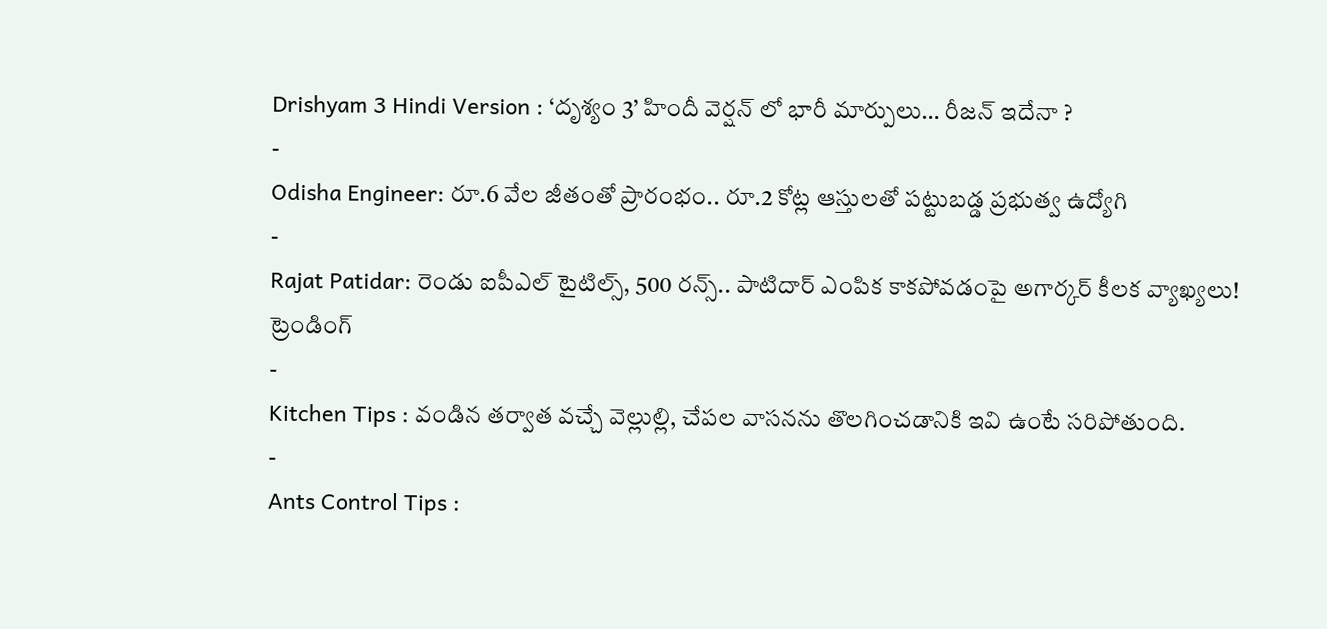Drishyam 3 Hindi Version : ‘దృశ్యం 3’ హిందీ వెర్షన్ లో భారీ మార్పులు… రీజన్ ఇదేనా ?
-
Odisha Engineer: రూ.6 వేల జీతంతో ప్రారంభం.. రూ.2 కోట్ల ఆస్తులతో పట్టుబడ్డ ప్రభుత్వ ఉద్యోగి
-
Rajat Patidar: రెండు ఐపీఎల్ టైటిల్స్, 500 రన్స్.. పాటిదార్ ఎంపిక కాకపోవడంపై అగార్కర్ కీలక వ్యాఖ్యలు!
ట్రెండింగ్
-
Kitchen Tips : వండిన తర్వాత వచ్చే వెల్లుల్లి, చేపల వాసనను తొలగించడానికి ఇవి ఉంటే సరిపోతుంది.
-
Ants Control Tips :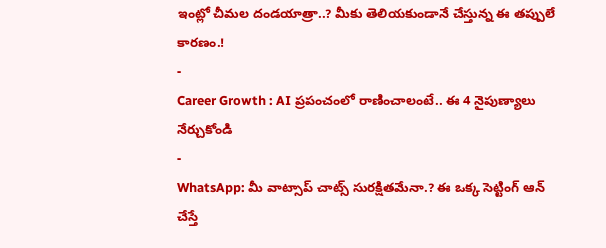ఇంట్లో చీమల దండయాత్రా..? మీకు తెలియకుండానే చేస్తున్న ఈ తప్పులే కారణం.!
-
Career Growth : AI ప్రపంచంలో రాణించాలంటే.. ఈ 4 నైపుణ్యాలు నేర్చుకోండి
-
WhatsApp: మీ వాట్సాప్ చాట్స్ సురక్షితమేనా.? ఈ ఒక్క సెట్టింగ్ ఆన్ చేస్తే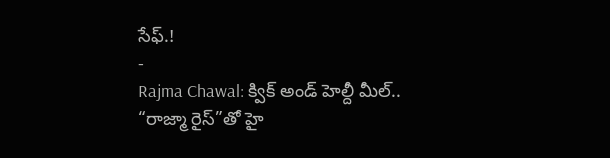సేఫ్.!
-
Rajma Chawal: క్విక్ అండ్ హెల్దీ మీల్.. “రాజ్మా రైస్”తో హై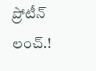ప్రోటీన్ లంచ్.!